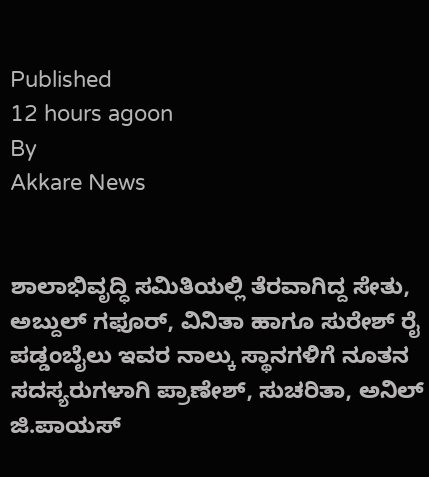Published
12 hours agoon
By
Akkare News


ಶಾಲಾಭಿವೃದ್ಧಿ ಸಮಿತಿಯಲ್ಲಿ ತೆರವಾಗಿದ್ದ ಸೇತು, ಅಬ್ದುಲ್ ಗಫೂರ್, ವಿನಿತಾ ಹಾಗೂ ಸುರೇಶ್ ರೈ ಪಡ್ಡಂಬೈಲು ಇವರ ನಾಲ್ಕು ಸ್ಥಾನಗಳಿಗೆ ನೂತನ ಸದಸ್ಯರುಗಳಾಗಿ ಪ್ರಾಣೇಶ್, ಸುಚರಿತಾ, ಅನಿಲ್ ಜಿ.ಪಾಯಸ್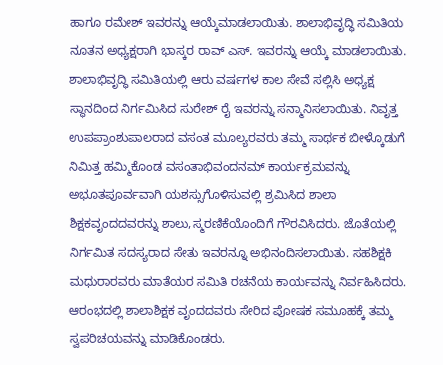ಹಾಗೂ ರಮೇಶ್ ಇವರನ್ನು ಆಯ್ಕೆಮಾಡಲಾಯಿತು. ಶಾಲಾಭಿವೃದ್ಧಿ ಸಮಿತಿಯ ನೂತನ ಅಧ್ಯಕ್ಷರಾಗಿ ಭಾಸ್ಕರ ರಾವ್ ಎಸ್. ಇವರನ್ನು ಆಯ್ಕೆ ಮಾಡಲಾಯಿತು.
ಶಾಲಾಭಿವೃದ್ಧಿ ಸಮಿತಿಯಲ್ಲಿ ಆರು ವರ್ಷಗಳ ಕಾಲ ಸೇವೆ ಸಲ್ಲಿಸಿ ಅಧ್ಯಕ್ಷ ಸ್ಥಾನದಿಂದ ನಿರ್ಗಮಿಸಿದ ಸುರೇಶ್ ರೈ ಇವರನ್ನು ಸನ್ಮಾನಿಸಲಾಯಿತು. ನಿವೃತ್ತ ಉಪಪ್ರಾಂಶುಪಾಲರಾದ ವಸಂತ ಮೂಲ್ಯರವರು ತಮ್ಮ ಸಾರ್ಥಕ ಬೀಳ್ಕೊಡುಗೆ ನಿಮಿತ್ತ ಹಮ್ಮಿಕೊಂಡ ವಸಂತಾಭಿವಂದನಮ್ ಕಾರ್ಯಕ್ರಮವನ್ನು ಅಭೂತಪೂರ್ವವಾಗಿ ಯಶಸ್ಸುಗೊಳಿಸುವಲ್ಲಿ ಶ್ರಮಿಸಿದ ಶಾಲಾ ಶಿಕ್ಷಕವೃಂದದವರನ್ನು ಶಾಲು,ಸ್ಮರಣಿಕೆಯೊಂದಿಗೆ ಗೌರವಿಸಿದರು. ಜೊತೆಯಲ್ಲಿ ನಿರ್ಗಮಿತ ಸದಸ್ಯರಾದ ಸೇತು ಇವರನ್ನೂ ಅಭಿನಂದಿಸಲಾಯಿತು. ಸಹಶಿಕ್ಷಕಿ ಮಧುರಾರವರು ಮಾತೆಯರ ಸಮಿತಿ ರಚನೆಯ ಕಾರ್ಯವನ್ನು ನಿರ್ವಹಿಸಿದರು. ಆರಂಭದಲ್ಲಿ ಶಾಲಾಶಿಕ್ಷಕ ವೃಂದದವರು ಸೇರಿದ ಪೋಷಕ ಸಮೂಹಕ್ಕೆ ತಮ್ಮ ಸ್ವಪರಿಚಯವನ್ನು ಮಾಡಿಕೊಂಡರು.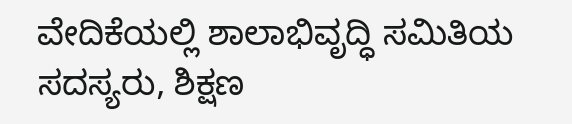ವೇದಿಕೆಯಲ್ಲಿ ಶಾಲಾಭಿವೃದ್ಧಿ ಸಮಿತಿಯ ಸದಸ್ಯರು, ಶಿಕ್ಷಣ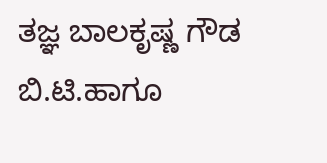ತಜ್ಞ ಬಾಲಕೃಷ್ಣ ಗೌಡ ಬಿ.ಟಿ.ಹಾಗೂ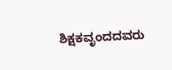ಶಿಕ್ಷಕವೃಂದದವರು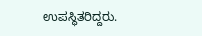ಉಪಸ್ಥಿತರಿದ್ದರು.